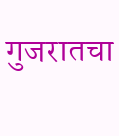गुजरातचा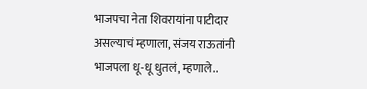भाजपचा नेता शिवरायांना पाटीदार असल्याचं म्हणाला, संजय राऊतांनी भाजपला धू-धू धुतलं, म्हणाले..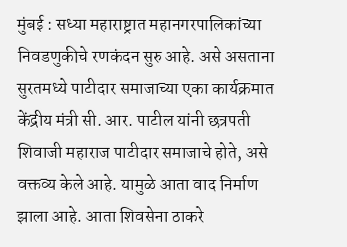मुंबई : सध्या महाराष्ट्रात महानगरपालिकांच्या निवडणुकीचे रणकंदन सुरु आहे. असे असताना सुरतमध्ये पाटीदार समाजाच्या एका कार्यक्रमात केंद्रीय मंत्री सी. आर. पाटील यांनी छत्रपती शिवाजी महाराज पाटीदार समाजाचे होते, असे वक्तव्य केले आहे. यामुळे आता वाद निर्माण झाला आहे. आता शिवसेना ठाकरे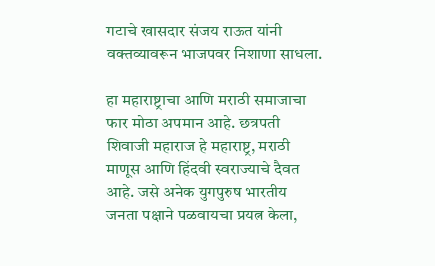गटाचे खासदार संजय राऊत यांनी वक्तव्यावरून भाजपवर निशाणा साधला.

हा महाराष्ट्राचा आणि मराठी समाजाचा फार मोठा अपमान आहे. छत्रपती शिवाजी महाराज हे महाराष्ट्र, मराठी माणूस आणि हिंदवी स्वराज्याचे दैवत आहे. जसे अनेक युगपुरुष भारतीय जनता पक्षाने पळवायचा प्रयत्न केला,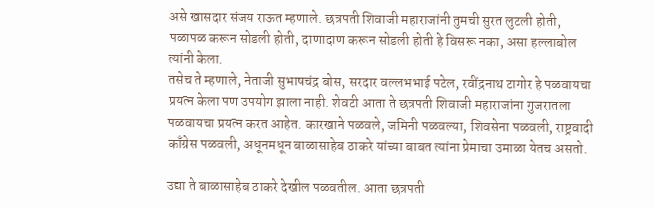असे खासदार संजय राऊत म्हणाले. छत्रपती शिवाजी महाराजांनी तुमची सुरत लुटली होती, पळापळ करून सोडली होती, दाणादाण करून सोडली होती हे विसरू नका, असा हल्लाबोल त्यांनी केला.
तसेच ते म्हणाले, नेताजी सुभाषचंद्र बोस, सरदार वल्लभभाई पटेल, रवींद्रनाथ टागोर हे पळवायचा प्रयत्न केला पण उपयोग झाला नाही. शेवटी आता ते छत्रपती शिवाजी महाराजांना गुजरातला पळवायचा प्रयत्न करत आहेत. कारखाने पळवले, जमिनी पळवल्या, शिवसेना पळवली, राष्ट्रवादी काँग्रेस पळवली, अधूनमधून बाळासाहेब ठाकरे यांच्या बाबत त्यांना प्रेमाचा उमाळा येतच असतो.

उद्या ते बाळासाहेब ठाकरे देखील पळवतील. आता छत्रपती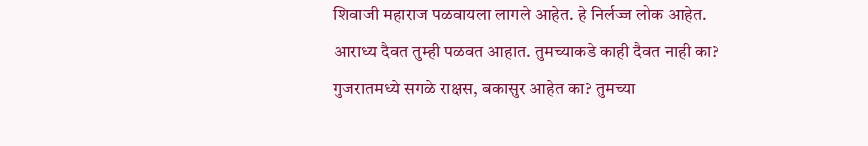शिवाजी महाराज पळवायला लागले आहेत. हे निर्लज्ज लोक आहेत. आराध्य दैवत तुम्ही पळवत आहात. तुमच्याकडे काही दैवत नाही का? गुजरातमध्ये सगळे राक्षस, बकासुर आहेत का? तुमच्या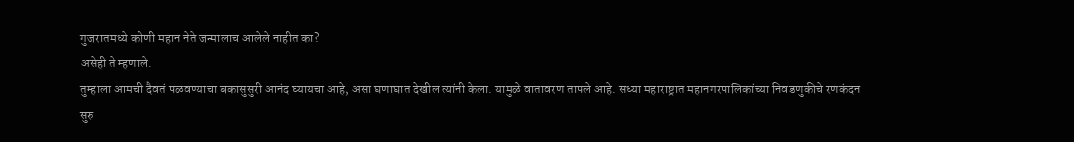गुजरातमध्ये कोणी महान नेते जन्मालाच आलेले नाहीत का?
असेही ते म्हणाले.
तुम्हाला आमची दैवतं पळवण्याचा बकासुसुरी आनंद घ्यायचा आहे, असा घणाघात देखील त्यांनी केला. यामुळे वातावरण तापले आहे. सध्या महाराष्ट्रात महानगरपालिकांच्या निवडणुकीचे रणकंदन सुरु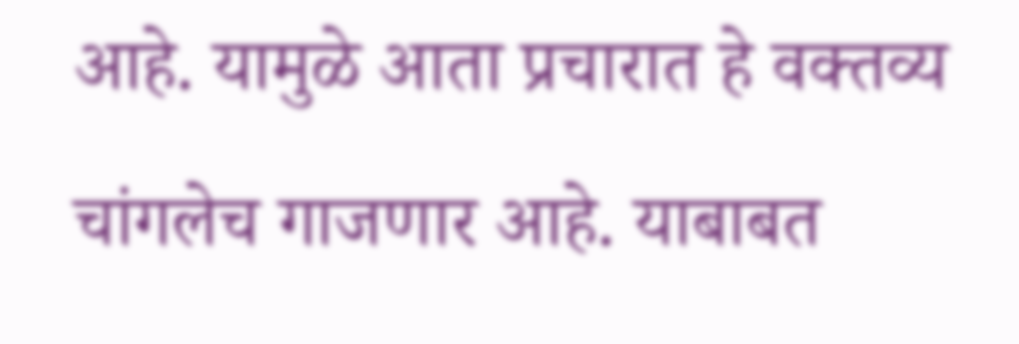आहे. यामुळे आता प्रचारात हे वक्तव्य चांगलेच गाजणार आहे. याबाबत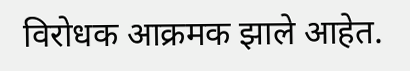विरोधक आक्रमक झाले आहेत.